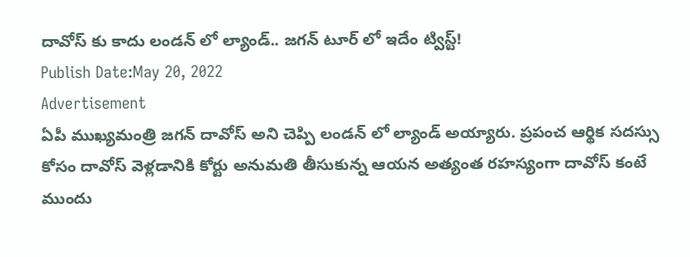దావోస్ కు కాదు లండన్ లో ల్యాండ్.. జగన్ టూర్ లో ఇదేం ట్విస్ట్!
Publish Date:May 20, 2022
Advertisement
ఏపీ ముఖ్యమంత్రి జగన్ దావోస్ అని చెప్పి లండన్ లో ల్యాండ్ అయ్యారు. ప్రపంచ ఆర్థిక సదస్సు కోసం దావోస్ వెళ్లడానికి కోర్టు అనుమతి తీసుకున్న ఆయన అత్యంత రహస్యంగా దావోస్ కంటే ముందు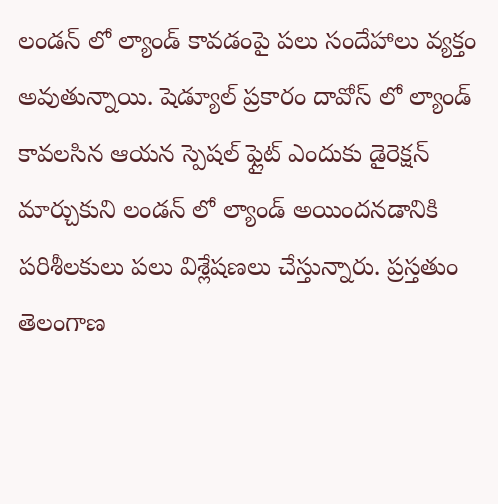లండన్ లో ల్యాండ్ కావడంపై పలు సందేహాలు వ్యక్తం అవుతున్నాయి. షెడ్యూల్ ప్రకారం దావోస్ లో ల్యాండ్ కావలసిన ఆయన స్పెషల్ ఫ్లైట్ ఎందుకు డైరెక్షన్ మార్చుకుని లండన్ లో ల్యాండ్ అయిందనడానికి పరిశీలకులు పలు విశ్లేషణలు చేస్తున్నారు. ప్రస్తతుం తెలంగాణ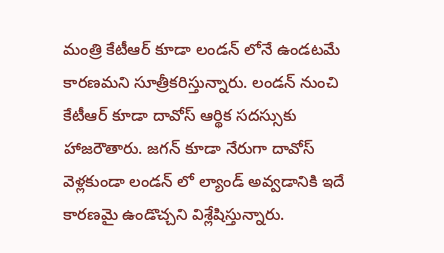మంత్రి కేటీఆర్ కూడా లండన్ లోనే ఉండటమే కారణమని సూత్రీకరిస్తున్నారు. లండన్ నుంచి కేటీఆర్ కూడా దావోస్ ఆర్థిక సదస్సుకు హాజరౌతారు. జగన్ కూడా నేరుగా దావోస్ వెళ్లకుండా లండన్ లో ల్యాండ్ అవ్వడానికి ఇదే కారణమై ఉండొచ్చని విశ్లేషిస్తున్నారు.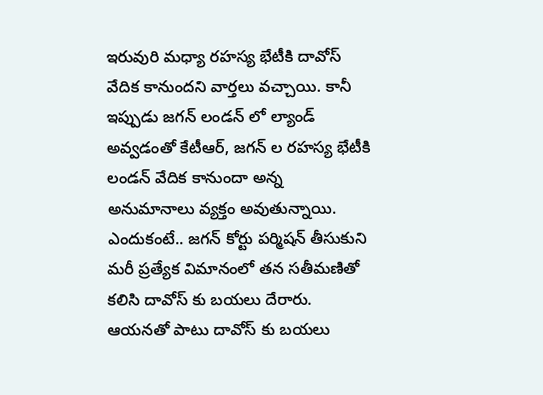ఇరువురి మధ్యా రహస్య భేటీకి దావోస్ వేదిక కానుందని వార్తలు వచ్చాయి. కానీ ఇప్పుడు జగన్ లండన్ లో ల్యాండ్ అవ్వడంతో కేటీఆర్, జగన్ ల రహస్య భేటీకి లండన్ వేదిక కానుందా అన్న అనుమానాలు వ్యక్తం అవుతున్నాయి. ఎందుకంటే.. జగన్ కోర్టు పర్మిషన్ తీసుకుని మరీ ప్రత్యేక విమానంలో తన సతీమణితో కలిసి దావోస్ కు బయలు దేరారు. ఆయనతో పాటు దావోస్ కు బయలు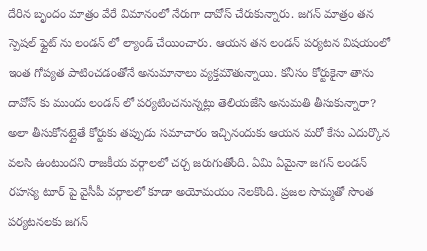దేరిన బృందం మాత్రం వేరే విమానంలో నేరుగా దావోస్ చేరుకున్నారు. జగన్ మాత్రం తన స్పెషల్ ఫ్లైట్ ను లండన్ లో ల్యాండ్ చేయించారు. ఆయన తన లండన్ పర్యటన విషయంలో ఇంత గోప్యత పాటించడంతోనే అనుమానాలు వ్యక్తమౌతున్నాయి. కనీసం కోర్టుకైనా తాను దావోస్ కు ముందు లండన్ లో పర్యటించనున్నట్లు తెలియజేసి అనుమతి తీసుకున్నారా? అలా తీసుకోనట్లైతే కోర్టుకు తప్పుడు సమాచారం ఇచ్చినందుకు ఆయన మరో కేసు ఎదుర్కొన వలసి ఉంటుందని రాజకీయ వర్గాలలో చర్చ జరుగుతోంది. ఏమి ఏమైనా జగన్ లండన్ రహస్య టూర్ పై వైసీపీ వర్గాలలో కూడా అయోమయం నెలకొంది. ప్రజల సొమ్మతో సొంత పర్యటనలకు జగన్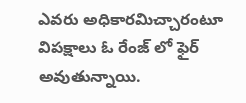ఎవరు అధికారమిచ్చారంటూ విపక్షాలు ఓ రేంజ్ లో ఫైర్ అవుతున్నాయి.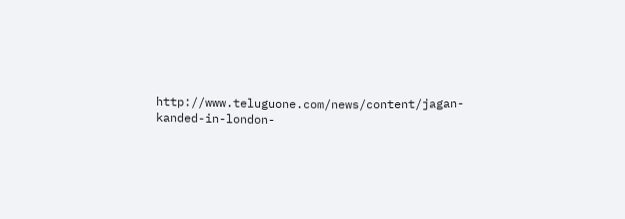http://www.teluguone.com/news/content/jagan-kanded-in-london-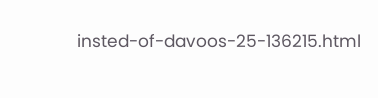insted-of-davoos-25-136215.html